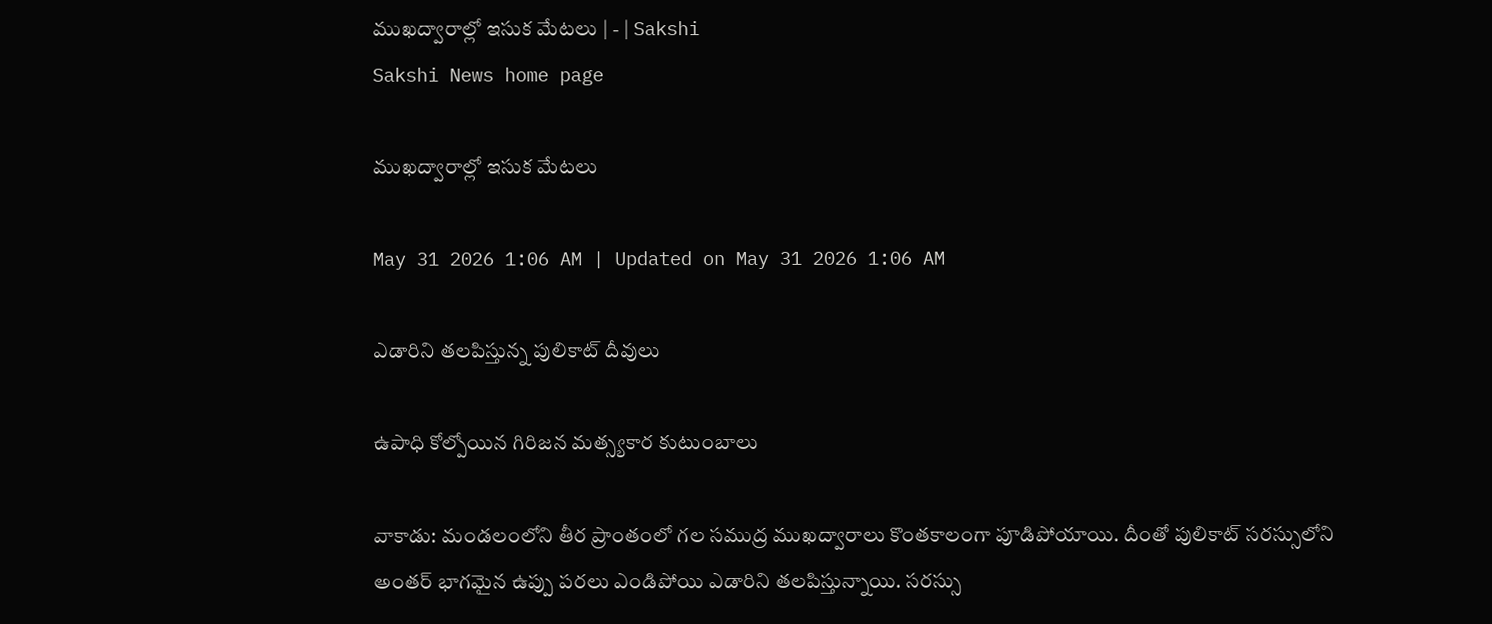ముఖద్వారాల్లో ఇసుక మేటలు | - | Sakshi
Sakshi News home page

ముఖద్వారాల్లో ఇసుక మేటలు

May 31 2026 1:06 AM | Updated on May 31 2026 1:06 AM

ఎడారిని తలపిస్తున్న పులికాట్‌ దీవులు

ఉపాధి కోల్పోయిన గిరిజన మత్స్యకార కుటుంబాలు

వాకాడు: మండలంలోని తీర ప్రాంతంలో గల సముద్ర ముఖద్వారాలు కొంతకాలంగా పూడిపోయాయి. దీంతో పులికాట్‌ సరస్సులోని అంతర్‌ భాగమైన ఉప్పు పరలు ఎండిపోయి ఎడారిని తలపిస్తున్నాయి. సరస్సు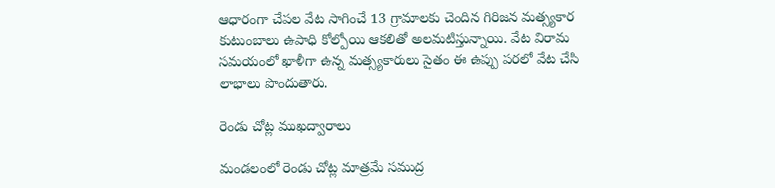ఆధారంగా చేపల వేట సాగించే 13 గ్రామాలకు చెందిన గిరిజన మత్స్యకార కుటుంబాలు ఉపాధి కోల్పోయి ఆకలితో అలమటిస్తున్నాయి. వేట విరామ సమయంలో ఖాళీగా ఉన్న మత్స్యకారులు సైతం ఈ ఉప్పు పరలో వేట చేసి లాభాలు పొందుతారు.

రెండు చోట్ల ముఖద్వారాలు

మండలంలో రెండు చోట్ల మాత్రమే సముద్ర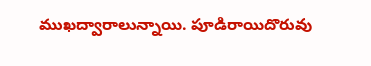ముఖద్వారాలున్నాయి. పూడిరాయిదొరువు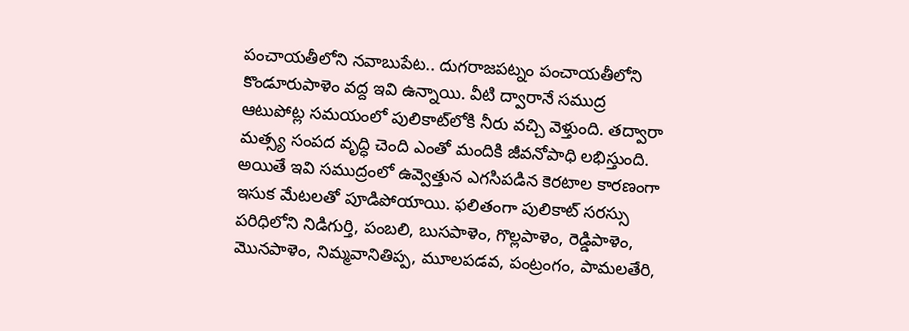పంచాయతీలోని నవాబుపేట.. దుగరాజపట్నం పంచాయతీలోని కొండూరుపాళెం వద్ద ఇవి ఉన్నాయి. వీటి ద్వారానే సముద్ర ఆటుపోట్ల సమయంలో పులికాట్‌లోకి నీరు వచ్చి వెళ్తుంది. తద్వారా మత్స్య సంపద వృద్ధి చెంది ఎంతో మందికి జీవనోపాధి లభిస్తుంది. అయితే ఇవి సముద్రంలో ఉవ్వెత్తున ఎగసిపడిన కెరటాల కారణంగా ఇసుక మేటలతో పూడిపోయాయి. ఫలితంగా పులికాట్‌ సరస్సు పరిధిలోని నిడిగుర్తి, పంబలి, బుసపాళెం, గొల్లపాళెం, రెడ్డిపాళెం, మొనపాళెం, నిమ్మవానితిప్ప, మూలపడవ, పంట్రంగం, పామలతేరి,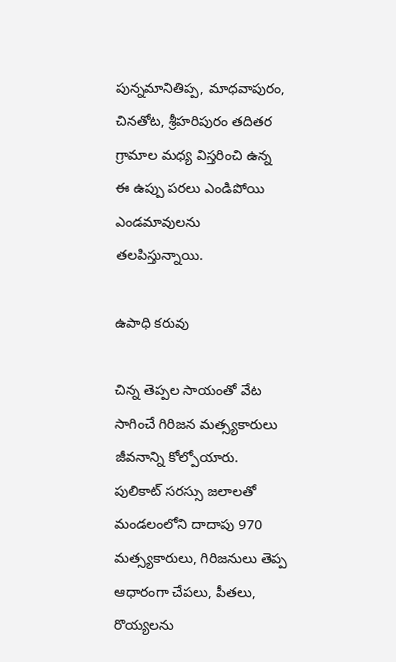పున్నమానితిప్ప, మాధవాపురం, చినతోట, శ్రీహరిపురం తదితర గ్రామాల మధ్య విస్తరించి ఉన్న ఈ ఉప్పు పరలు ఎండిపోయి ఎండమావులను తలపిస్తున్నాయి.

ఉపాధి కరువు

చిన్న తెప్పల సాయంతో వేట సాగించే గిరిజన మత్స్యకారులు జీవనాన్ని కోల్పోయారు. పులికాట్‌ సరస్సు జలాలతో మండలంలోని దాదాపు 970 మత్స్యకారులు, గిరిజనులు తెప్ప ఆధారంగా చేపలు, పీతలు, రొయ్యలను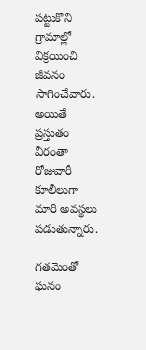పట్టుకొని గ్రామాల్లో విక్రయించి జీవనం సాగించేవారు. అయితే ప్రస్తుతం వీరంతా రోజువారీ కూలీలుగా మారి అవస్థలు పడుతున్నారు.

గతమెంతో ఘనం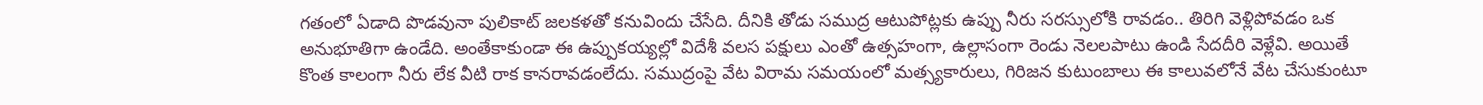గతంలో ఏడాది పొడవునా పులికాట్‌ జలకళతో కనువిందు చేసేది. దీనికి తోడు సముద్ర ఆటుపోట్లకు ఉప్పు నీరు సరస్సులోకి రావడం.. తిరిగి వెళ్లిపోవడం ఒక అనుభూతిగా ఉండేది. అంతేకాకుండా ఈ ఉప్పుకయ్యల్లో విదేశీ వలస పక్షులు ఎంతో ఉత్సహంగా, ఉల్లాసంగా రెండు నెలలపాటు ఉండి సేదదీరి వెళ్లేవి. అయితే కొంత కాలంగా నీరు లేక వీటి రాక కానరావడంలేదు. సముద్రంపై వేట విరామ సమయంలో మత్స్యకారులు, గిరిజన కుటుంబాలు ఈ కాలువలోనే వేట చేసుకుంటూ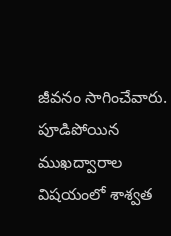జీవనం సాగించేవారు. పూడిపోయిన ముఖద్వారాల విషయంలో శాశ్వత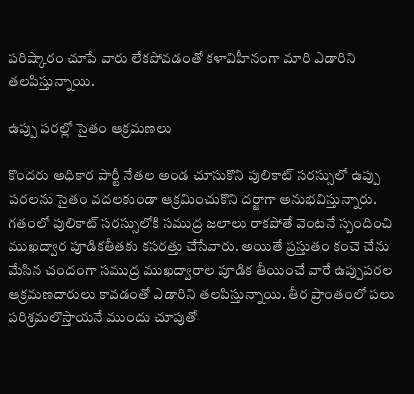పరిష్కారం చూపే వారు లేకపోవడంతో కళావిహీనంగా మారి ఎడారిని తలపిస్తున్నాయి.

ఉప్పు పరల్లో సైతం ఆక్రమణలు

కొందరు అధికార పార్టీ నేతల అండ చూసుకొని పులికాట్‌ సరస్సులో ఉప్పు పరలను సైతం వదలకుండా ఆక్రమించుకొని దర్జాగా అనుభవిస్తున్నారు. గతంలో పులికాట్‌ సరస్సులోకి సముద్ర జలాలు రాకపోతే వెంటనే స్పందించి ముఖద్వార పూడికతీతకు కసరత్తు చేసేవారు. అయితే ప్రస్తుతం కంచె చేను మేసిన చందంగా సముద్ర ముఖద్వారాల పూడిక తీయించే వారే ఉప్పుపరల ఆక్రమణదారులు కావడంతో ఎడారిని తలపిస్తున్నాయి. తీర ప్రాంతంలో పలు పరిశ్రమలొస్తాయనే ముందు చూపుతో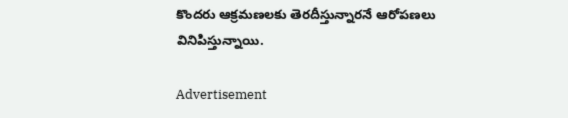కొందరు ఆక్రమణలకు తెరదీస్తున్నారనే ఆరోపణలు వినిపిస్తున్నాయి.

Advertisement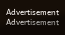Advertisement
Advertisement